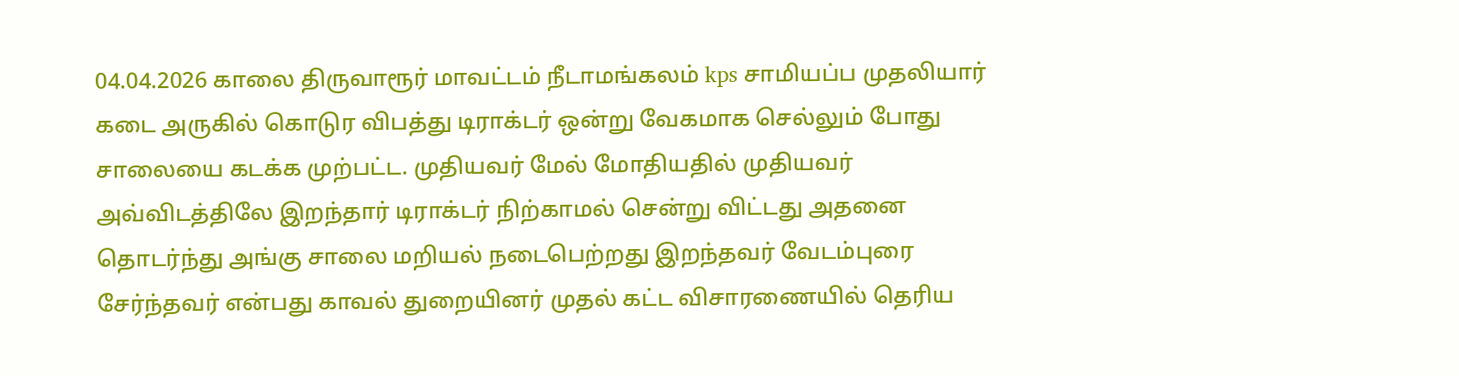04.04.2026 காலை திருவாரூர் மாவட்டம் நீடாமங்கலம் kps சாமியப்ப முதலியார் கடை அருகில் கொடுர விபத்து டிராக்டர் ஒன்று வேகமாக செல்லும் போது சாலையை கடக்க முற்பட்ட. முதியவர் மேல் மோதியதில் முதியவர் அவ்விடத்திலே இறந்தார் டிராக்டர் நிற்காமல் சென்று விட்டது அதனை தொடர்ந்து அங்கு சாலை மறியல் நடைபெற்றது இறந்தவர் வேடம்புரை சேர்ந்தவர் என்பது காவல் துறையினர் முதல் கட்ட விசாரணையில் தெரிய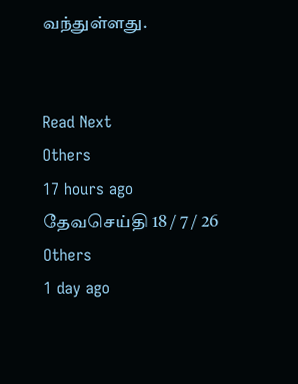வந்துள்ளது.


Read Next
Others
17 hours ago
தேவசெய்தி 18 / 7 / 26
Others
1 day ago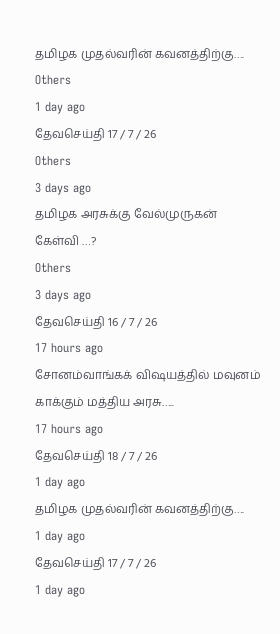தமிழக முதல்வரின் கவனத்திற்கு….
Others
1 day ago
தேவசெய்தி 17 / 7 / 26
Others
3 days ago
தமிழக அரசுக்கு வேல்முருகன் கேள்வி …?
Others
3 days ago
தேவசெய்தி 16 / 7 / 26
17 hours ago
சோனம்வாங்கக் விஷயத்தில் மவுனம் காக்கும் மத்திய அரசு…..
17 hours ago
தேவசெய்தி 18 / 7 / 26
1 day ago
தமிழக முதல்வரின் கவனத்திற்கு….
1 day ago
தேவசெய்தி 17 / 7 / 26
1 day ago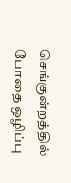செங்குன்றத்தில் போதை ஒழிப்பு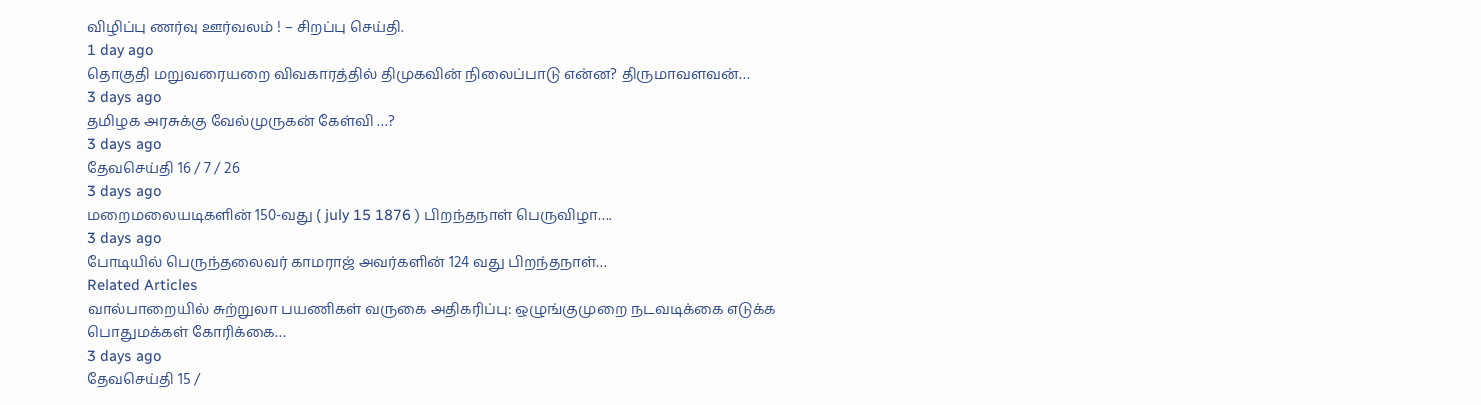விழிப்பு ணர்வு ஊர்வலம் ! – சிறப்பு செய்தி.
1 day ago
தொகுதி மறுவரையறை விவகாரத்தில் திமுகவின் நிலைப்பாடு என்ன? திருமாவளவன்…
3 days ago
தமிழக அரசுக்கு வேல்முருகன் கேள்வி …?
3 days ago
தேவசெய்தி 16 / 7 / 26
3 days ago
மறைமலையடிகளின் 150-வது ( july 15 1876 ) பிறந்தநாள் பெருவிழா….
3 days ago
போடியில் பெருந்தலைவர் காமராஜ் அவர்களின் 124 வது பிறந்தநாள்…
Related Articles
வால்பாறையில் சுற்றுலா பயணிகள் வருகை அதிகரிப்பு: ஒழுங்குமுறை நடவடிக்கை எடுக்க பொதுமக்கள் கோரிக்கை…
3 days ago
தேவசெய்தி 15 /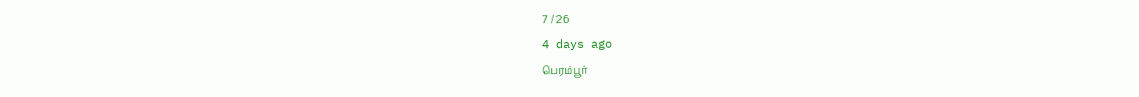7 / 26
4 days ago
பெரம்பூர்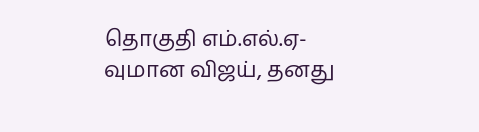தொகுதி எம்.எல்.ஏ-வுமான விஜய், தனது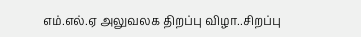எம்.எல்.ஏ அலுவலக திறப்பு விழா..சிறப்பு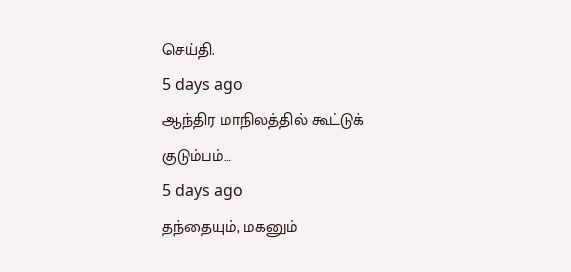செய்தி.
5 days ago
ஆந்திர மாநிலத்தில் கூட்டுக் குடும்பம்…
5 days ago
தந்தையும், மகனும்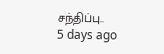சந்திப்பு..
5 days ago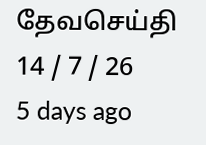தேவசெய்தி 14 / 7 / 26
5 days ago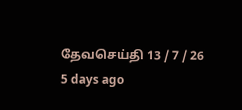தேவசெய்தி 13 / 7 / 26
5 days ago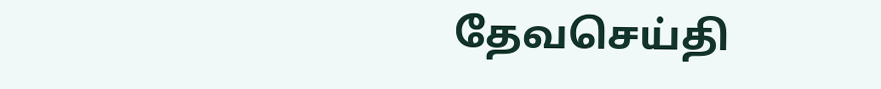தேவசெய்தி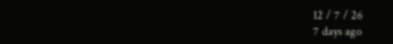12 / 7 / 26
7 days ago